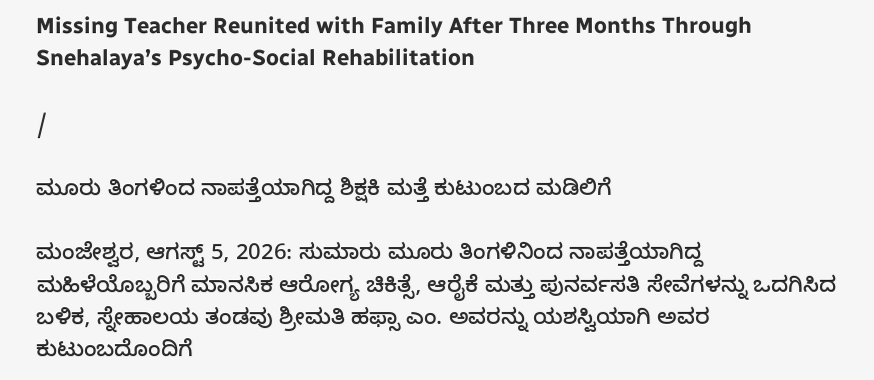Missing Teacher Reunited with Family After Three Months Through Snehalaya’s Psycho-Social Rehabilitation

/

ಮೂರು ತಿಂಗಳಿಂದ ನಾಪತ್ತೆಯಾಗಿದ್ದ ಶಿಕ್ಷಕಿ ಮತ್ತೆ ಕುಟುಂಬದ ಮಡಿಲಿಗೆ

ಮಂಜೇಶ್ವರ, ಆಗಸ್ಟ್ 5, 2026: ಸುಮಾರು ಮೂರು ತಿಂಗಳಿನಿಂದ ನಾಪತ್ತೆಯಾಗಿದ್ದ ಮಹಿಳೆಯೊಬ್ಬರಿಗೆ ಮಾನಸಿಕ ಆರೋಗ್ಯ ಚಿಕಿತ್ಸೆ, ಆರೈಕೆ ಮತ್ತು ಪುನರ್ವಸತಿ ಸೇವೆಗಳನ್ನು ಒದಗಿಸಿದ ಬಳಿಕ, ಸ್ನೇಹಾಲಯ ತಂಡವು ಶ್ರೀಮತಿ ಹಫ್ಸಾ ಎಂ. ಅವರನ್ನು ಯಶಸ್ವಿಯಾಗಿ ಅವರ ಕುಟುಂಬದೊಂದಿಗೆ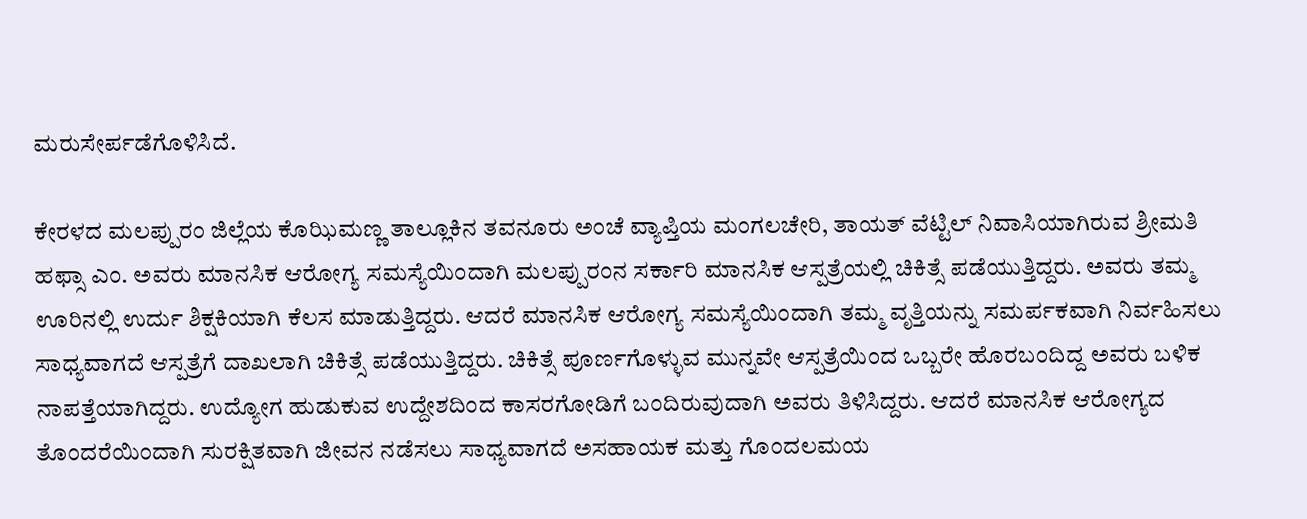ಮರುಸೇರ್ಪಡೆಗೊಳಿಸಿದೆ.

ಕೇರಳದ ಮಲಪ್ಪುರಂ ಜಿಲ್ಲೆಯ ಕೊಝಿಮಣ್ಣ ತಾಲ್ಲೂಕಿನ ತವನೂರು ಅಂಚೆ ವ್ಯಾಪ್ತಿಯ ಮಂಗಲಚೇರಿ, ತಾಯತ್ ವೆಟ್ಟಿಲ್ ನಿವಾಸಿಯಾಗಿರುವ ಶ್ರೀಮತಿ ಹಫ್ಸಾ ಎಂ. ಅವರು ಮಾನಸಿಕ ಆರೋಗ್ಯ ಸಮಸ್ಯೆಯಿಂದಾಗಿ ಮಲಪ್ಪುರಂನ ಸರ್ಕಾರಿ ಮಾನಸಿಕ ಆಸ್ಪತ್ರೆಯಲ್ಲಿ ಚಿಕಿತ್ಸೆ ಪಡೆಯುತ್ತಿದ್ದರು. ಅವರು ತಮ್ಮ ಊರಿನಲ್ಲಿ ಉರ್ದು ಶಿಕ್ಷಕಿಯಾಗಿ ಕೆಲಸ ಮಾಡುತ್ತಿದ್ದರು. ಆದರೆ ಮಾನಸಿಕ ಆರೋಗ್ಯ ಸಮಸ್ಯೆಯಿಂದಾಗಿ ತಮ್ಮ ವೃತ್ತಿಯನ್ನು ಸಮರ್ಪಕವಾಗಿ ನಿರ್ವಹಿಸಲು ಸಾಧ್ಯವಾಗದೆ ಆಸ್ಪತ್ರೆಗೆ ದಾಖಲಾಗಿ ಚಿಕಿತ್ಸೆ ಪಡೆಯುತ್ತಿದ್ದರು. ಚಿಕಿತ್ಸೆ ಪೂರ್ಣಗೊಳ್ಳುವ ಮುನ್ನವೇ ಆಸ್ಪತ್ರೆಯಿಂದ ಒಬ್ಬರೇ ಹೊರಬಂದಿದ್ದ ಅವರು ಬಳಿಕ ನಾಪತ್ತೆಯಾಗಿದ್ದರು. ಉದ್ಯೋಗ ಹುಡುಕುವ ಉದ್ದೇಶದಿಂದ ಕಾಸರಗೋಡಿಗೆ ಬಂದಿರುವುದಾಗಿ ಅವರು ತಿಳಿಸಿದ್ದರು. ಆದರೆ ಮಾನಸಿಕ ಆರೋಗ್ಯದ ತೊಂದರೆಯಿಂದಾಗಿ ಸುರಕ್ಷಿತವಾಗಿ ಜೀವನ ನಡೆಸಲು ಸಾಧ್ಯವಾಗದೆ ಅಸಹಾಯಕ ಮತ್ತು ಗೊಂದಲಮಯ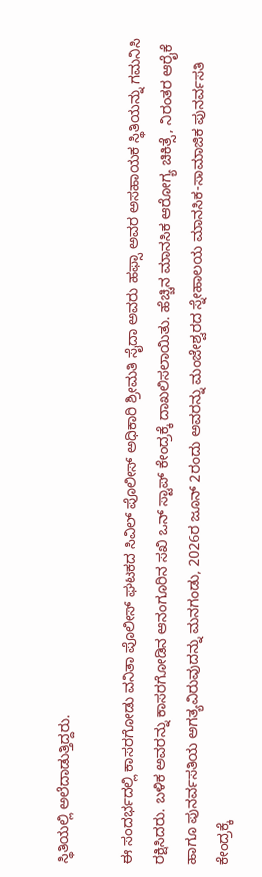ಸ್ಥಿತಿಯಲ್ಲಿ ಅಲೆದಾಡುತ್ತಿದ್ದರು.

ಈ ಸಂದರ್ಭದಲ್ಲಿ ಕಾಸರಗೋಡು ವನಿತಾ ಪೊಲೀಸ್ ಘಟಕದ ಸಿವಿಲ್ ಪೊಲೀಸ್ ಅಧಿಕಾರಿ ಶ್ರೀಮತಿ ಸೈದಾ ಅವರು ಹಫ್ಸಾ ಅವರ ಅಸಹಾಯಕ ಸ್ಥಿತಿಯನ್ನು ಗಮನಿಸಿ ರಕ್ಷಿಸಿದರು. ಬಳಿಕ ಅವರನ್ನು ಕಾಸರಗೋಡಿನ ಆನಂಗೂರಿನ ಸಖಿ ಒನ್ ಸ್ಟಾಪ್ ಕೇಂದ್ರಕ್ಕೆ ದಾಖಲಿಸಲಾಯಿತು. ಹೆಚ್ಚಿನ ಮಾನಸಿಕ ಆರೋಗ್ಯ ಚಿಕಿತ್ಸೆ, ನಿರಂತರ ಆರೈಕೆ ಹಾಗೂ ಪುನರ್ವಸತಿಯ ಅಗತ್ಯವಿರುವುದನ್ನು ಮನಗಂಡು, 2026ರ ಜೂನ್ 2ರಂದು ಅವರನ್ನು ಮಂಜೇಶ್ವರದ ಸ್ನೇಹಾಲಯ ಮಾನಸಿಕ-ಸಾಮಾಜಿಕ ಪುನರ್ವಸತಿ ಕೇಂದ್ರಕ್ಕೆ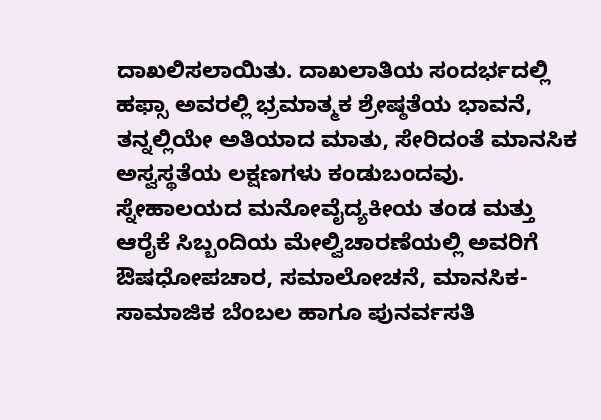ದಾಖಲಿಸಲಾಯಿತು. ದಾಖಲಾತಿಯ ಸಂದರ್ಭದಲ್ಲಿ ಹಫ್ಸಾ ಅವರಲ್ಲಿ ಭ್ರಮಾತ್ಮಕ ಶ್ರೇಷ್ಠತೆಯ ಭಾವನೆ, ತನ್ನಲ್ಲಿಯೇ ಅತಿಯಾದ ಮಾತು, ಸೇರಿದಂತೆ ಮಾನಸಿಕ ಅಸ್ವಸ್ಥತೆಯ ಲಕ್ಷಣಗಳು ಕಂಡುಬಂದವು. ಸ್ನೇಹಾಲಯದ ಮನೋವೈದ್ಯಕೀಯ ತಂಡ ಮತ್ತು ಆರೈಕೆ ಸಿಬ್ಬಂದಿಯ ಮೇಲ್ವಿಚಾರಣೆಯಲ್ಲಿ ಅವರಿಗೆ ಔಷಧೋಪಚಾರ, ಸಮಾಲೋಚನೆ, ಮಾನಸಿಕ-ಸಾಮಾಜಿಕ ಬೆಂಬಲ ಹಾಗೂ ಪುನರ್ವಸತಿ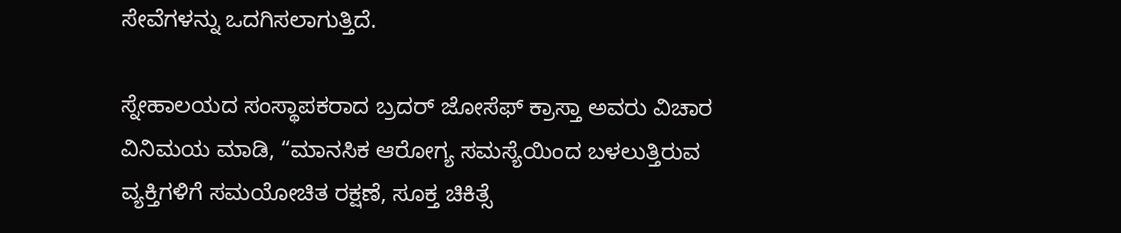ಸೇವೆಗಳನ್ನು ಒದಗಿಸಲಾಗುತ್ತಿದೆ.

ಸ್ನೇಹಾಲಯದ ಸಂಸ್ಥಾಪಕರಾದ ಬ್ರದರ್ ಜೋಸೆಫ್ ಕ್ರಾಸ್ತಾ ಅವರು ವಿಚಾರ ವಿನಿಮಯ ಮಾಡಿ, “ಮಾನಸಿಕ ಆರೋಗ್ಯ ಸಮಸ್ಯೆಯಿಂದ ಬಳಲುತ್ತಿರುವ ವ್ಯಕ್ತಿಗಳಿಗೆ ಸಮಯೋಚಿತ ರಕ್ಷಣೆ, ಸೂಕ್ತ ಚಿಕಿತ್ಸೆ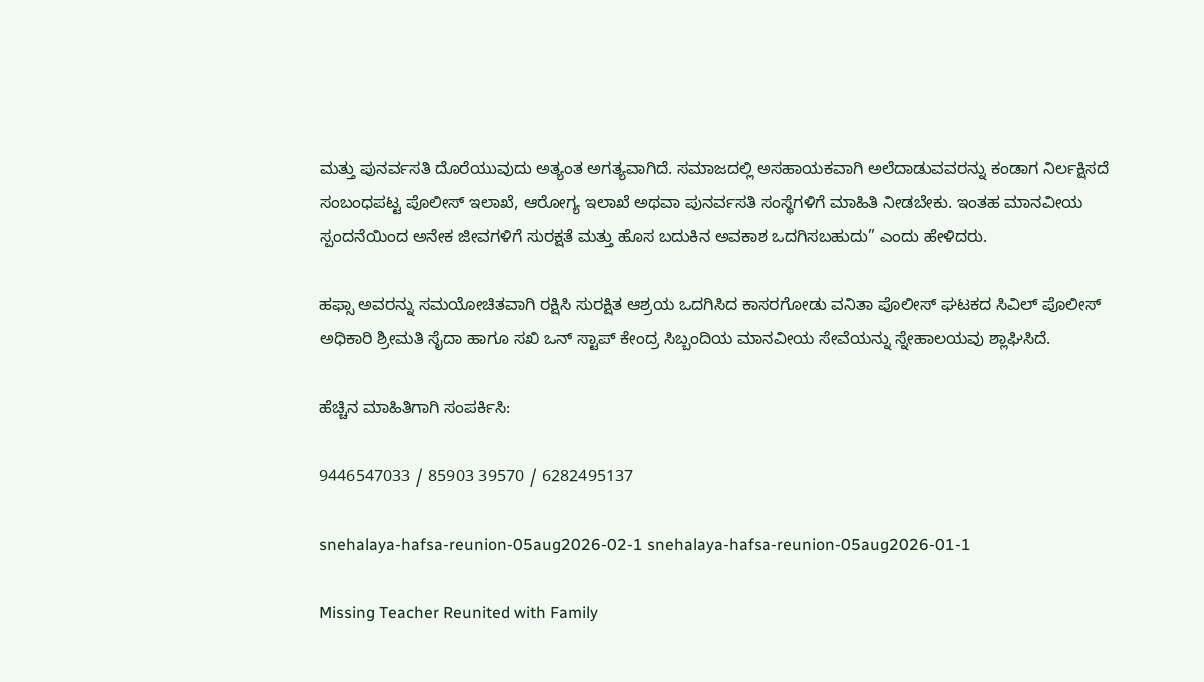ಮತ್ತು ಪುನರ್ವಸತಿ ದೊರೆಯುವುದು ಅತ್ಯಂತ ಅಗತ್ಯವಾಗಿದೆ. ಸಮಾಜದಲ್ಲಿ ಅಸಹಾಯಕವಾಗಿ ಅಲೆದಾಡುವವರನ್ನು ಕಂಡಾಗ ನಿರ್ಲಕ್ಷಿಸದೆ ಸಂಬಂಧಪಟ್ಟ ಪೊಲೀಸ್ ಇಲಾಖೆ, ಆರೋಗ್ಯ ಇಲಾಖೆ ಅಥವಾ ಪುನರ್ವಸತಿ ಸಂಸ್ಥೆಗಳಿಗೆ ಮಾಹಿತಿ ನೀಡಬೇಕು. ಇಂತಹ ಮಾನವೀಯ ಸ್ಪಂದನೆಯಿಂದ ಅನೇಕ ಜೀವಗಳಿಗೆ ಸುರಕ್ಷತೆ ಮತ್ತು ಹೊಸ ಬದುಕಿನ ಅವಕಾಶ ಒದಗಿಸಬಹುದು” ಎಂದು ಹೇಳಿದರು.

ಹಫ್ಸಾ ಅವರನ್ನು ಸಮಯೋಚಿತವಾಗಿ ರಕ್ಷಿಸಿ ಸುರಕ್ಷಿತ ಆಶ್ರಯ ಒದಗಿಸಿದ ಕಾಸರಗೋಡು ವನಿತಾ ಪೊಲೀಸ್ ಘಟಕದ ಸಿವಿಲ್ ಪೊಲೀಸ್ ಅಧಿಕಾರಿ ಶ್ರೀಮತಿ ಸೈದಾ ಹಾಗೂ ಸಖಿ ಒನ್ ಸ್ಟಾಪ್ ಕೇಂದ್ರ ಸಿಬ್ಬಂದಿಯ ಮಾನವೀಯ ಸೇವೆಯನ್ನು ಸ್ನೇಹಾಲಯವು ಶ್ಲಾಘಿಸಿದೆ.

ಹೆಚ್ಚಿನ ಮಾಹಿತಿಗಾಗಿ ಸಂಪರ್ಕಿಸಿ:

9446547033 / 85903 39570 / 6282495137

snehalaya-hafsa-reunion-05aug2026-02-1 snehalaya-hafsa-reunion-05aug2026-01-1

Missing Teacher Reunited with Family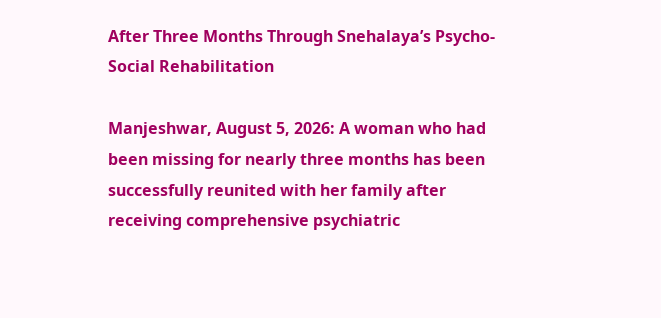After Three Months Through Snehalaya’s Psycho-Social Rehabilitation

Manjeshwar, August 5, 2026: A woman who had been missing for nearly three months has been successfully reunited with her family after receiving comprehensive psychiatric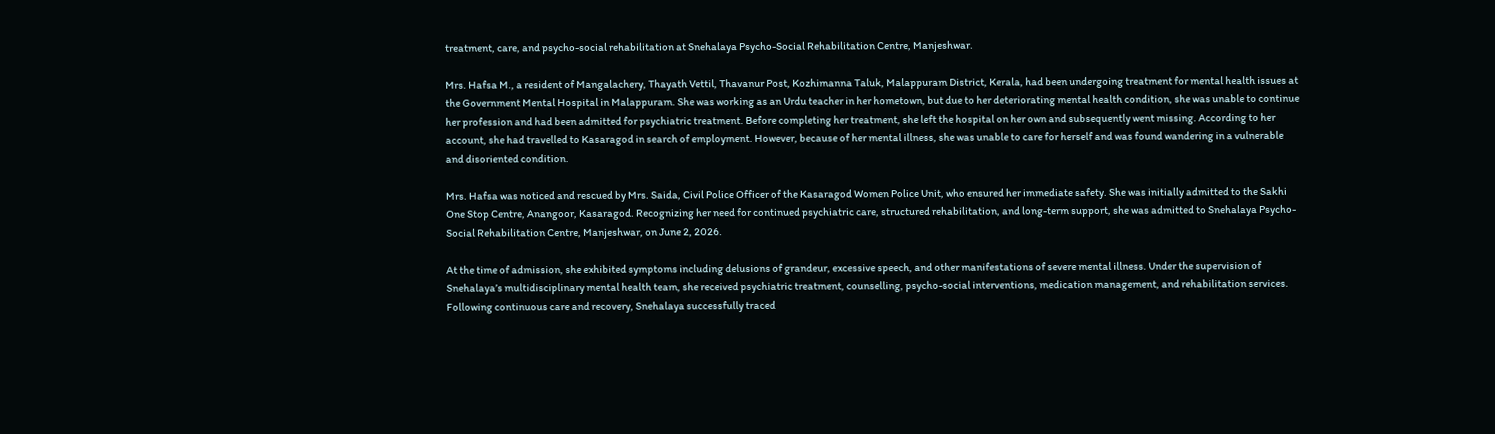treatment, care, and psycho-social rehabilitation at Snehalaya Psycho-Social Rehabilitation Centre, Manjeshwar.

Mrs. Hafsa M., a resident of Mangalachery, Thayath Vettil, Thavanur Post, Kozhimanna Taluk, Malappuram District, Kerala, had been undergoing treatment for mental health issues at the Government Mental Hospital in Malappuram. She was working as an Urdu teacher in her hometown, but due to her deteriorating mental health condition, she was unable to continue her profession and had been admitted for psychiatric treatment. Before completing her treatment, she left the hospital on her own and subsequently went missing. According to her account, she had travelled to Kasaragod in search of employment. However, because of her mental illness, she was unable to care for herself and was found wandering in a vulnerable and disoriented condition.

Mrs. Hafsa was noticed and rescued by Mrs. Saida, Civil Police Officer of the Kasaragod Women Police Unit, who ensured her immediate safety. She was initially admitted to the Sakhi One Stop Centre, Anangoor, Kasaragod. Recognizing her need for continued psychiatric care, structured rehabilitation, and long-term support, she was admitted to Snehalaya Psycho-Social Rehabilitation Centre, Manjeshwar, on June 2, 2026.

At the time of admission, she exhibited symptoms including delusions of grandeur, excessive speech, and other manifestations of severe mental illness. Under the supervision of Snehalaya’s multidisciplinary mental health team, she received psychiatric treatment, counselling, psycho-social interventions, medication management, and rehabilitation services. Following continuous care and recovery, Snehalaya successfully traced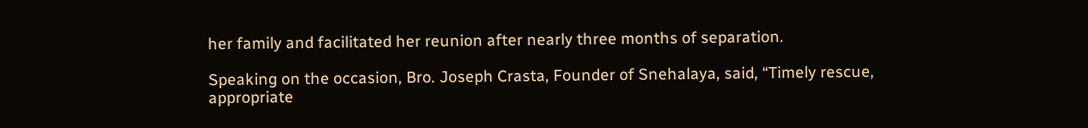her family and facilitated her reunion after nearly three months of separation.

Speaking on the occasion, Bro. Joseph Crasta, Founder of Snehalaya, said, “Timely rescue, appropriate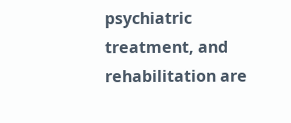psychiatric treatment, and rehabilitation are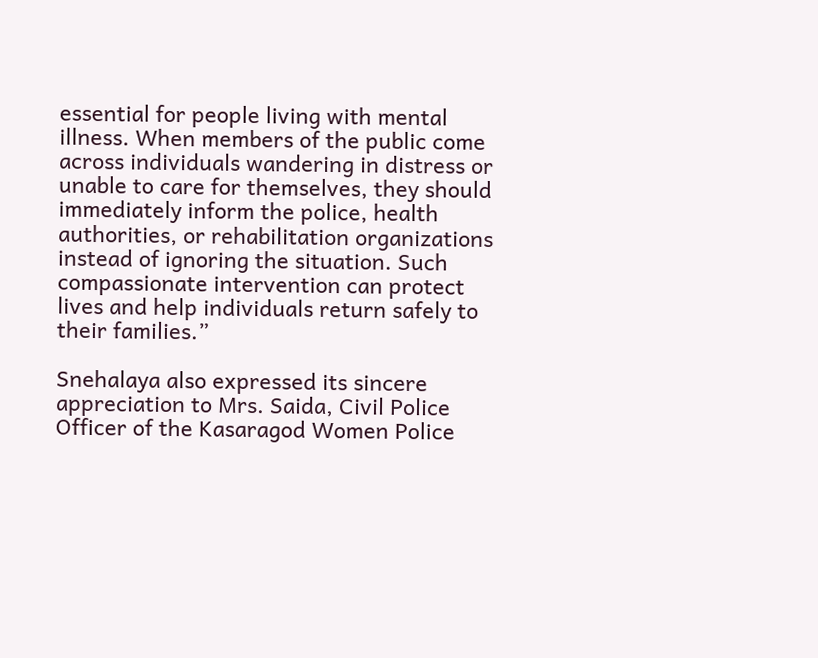essential for people living with mental illness. When members of the public come across individuals wandering in distress or unable to care for themselves, they should immediately inform the police, health authorities, or rehabilitation organizations instead of ignoring the situation. Such compassionate intervention can protect lives and help individuals return safely to their families.”

Snehalaya also expressed its sincere appreciation to Mrs. Saida, Civil Police Officer of the Kasaragod Women Police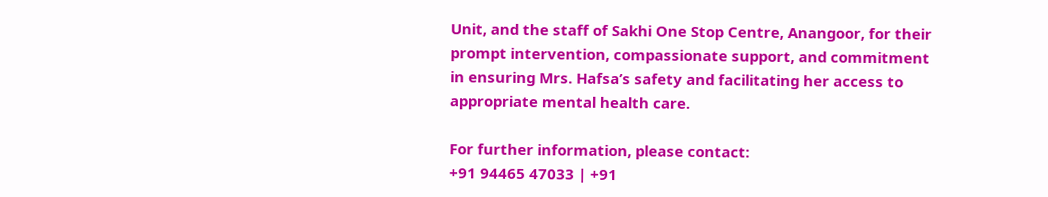Unit, and the staff of Sakhi One Stop Centre, Anangoor, for their prompt intervention, compassionate support, and commitment in ensuring Mrs. Hafsa’s safety and facilitating her access to appropriate mental health care.

For further information, please contact:
+91 94465 47033 | +91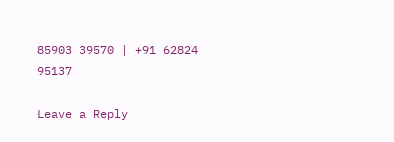85903 39570 | +91 62824 95137

Leave a Reply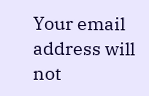Your email address will not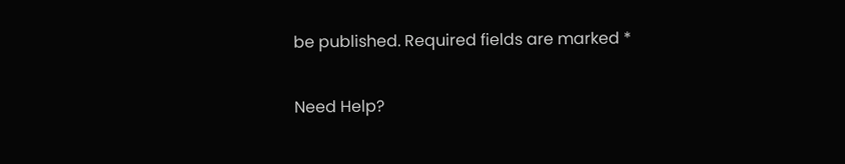be published. Required fields are marked *

Need Help?